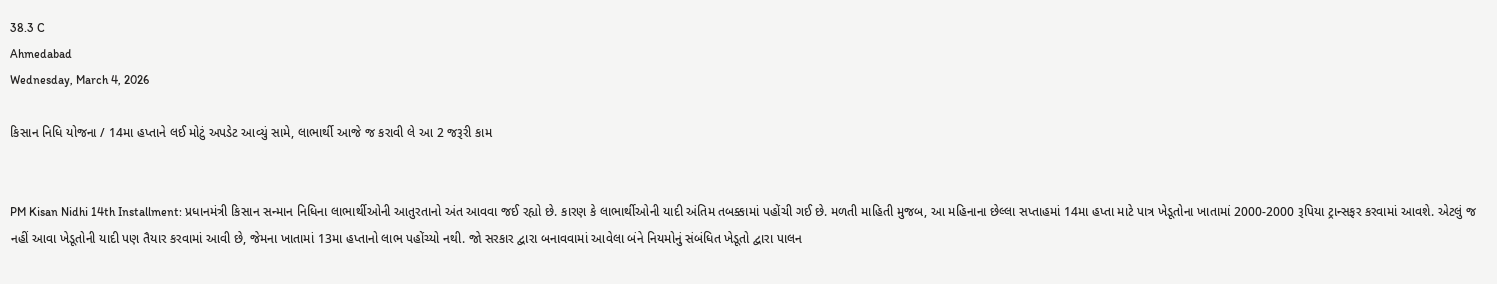38.3 C
Ahmedabad
Wednesday, March 4, 2026

કિસાન નિધિ યોજના / 14મા હપ્તાને લઈ મોટું અપડેટ આવ્યું સામે, લાભાર્થી આજે જ કરાવી લે આ 2 જરૂરી કામ


PM Kisan Nidhi 14th Installment: પ્રધાનમંત્રી કિસાન સન્માન નિધિના લાભાર્થીઓની આતુરતાનો અંત આવવા જઈ રહ્યો છે. કારણ કે લાભાર્થીઓની યાદી અંતિમ તબક્કામાં પહોંચી ગઈ છે. મળતી માહિતી મુજબ, આ મહિનાના છેલ્લા સપ્તાહમાં 14મા હપ્તા માટે પાત્ર ખેડૂતોના ખાતામાં 2000-2000 રૂપિયા ટ્રાન્સફર કરવામાં આવશે. એટલું જ નહીં આવા ખેડૂતોની યાદી પણ તૈયાર કરવામાં આવી છે, જેમના ખાતામાં 13મા હપ્તાનો લાભ પહોંચ્યો નથી. જો સરકાર દ્વારા બનાવવામાં આવેલા બંને નિયમોનું સંબંધિત ખેડૂતો દ્વારા પાલન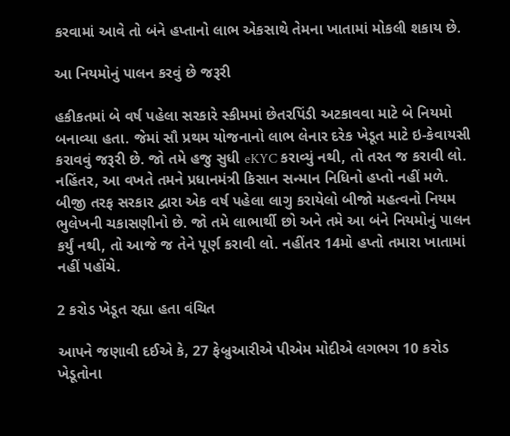કરવામાં આવે તો બંને હપ્તાનો લાભ એકસાથે તેમના ખાતામાં મોકલી શકાય છે.

આ નિયમોનું પાલન કરવું છે જરૂરી

હકીકતમાં બે વર્ષ પહેલા સરકારે સ્કીમમાં છેતરપિંડી અટકાવવા માટે બે નિયમો બનાવ્યા હતા. જેમાં સૌ પ્રથમ યોજનાનો લાભ લેનાર દરેક ખેડૂત માટે ઇ-કેવાયસી કરાવવું જરૂરી છે. જો તમે હજુ સુધી eKYC કરાવ્યું નથી, તો તરત જ કરાવી લો. નહિંતર, આ વખતે તમને પ્રધાનમંત્રી કિસાન સન્માન નિધિનો હપ્તો નહીં મળે. બીજી તરફ સરકાર દ્વારા એક વર્ષ પહેલા લાગુ કરાયેલો બીજો મહત્વનો નિયમ ભુલેખની ચકાસણીનો છે. જો તમે લાભાર્થી છો અને તમે આ બંને નિયમોનું પાલન કર્યું નથી, તો આજે જ તેને પૂર્ણ કરાવી લો. નહીંતર 14મો હપ્તો તમારા ખાતામાં નહીં પહોંચે.

2 કરોડ ખેડૂત રહ્યા હતા વંચિત

આપને જણાવી દઈએ કે, 27 ફેબ્રુઆરીએ પીએમ મોદીએ લગભગ 10 કરોડ ખેડૂતોના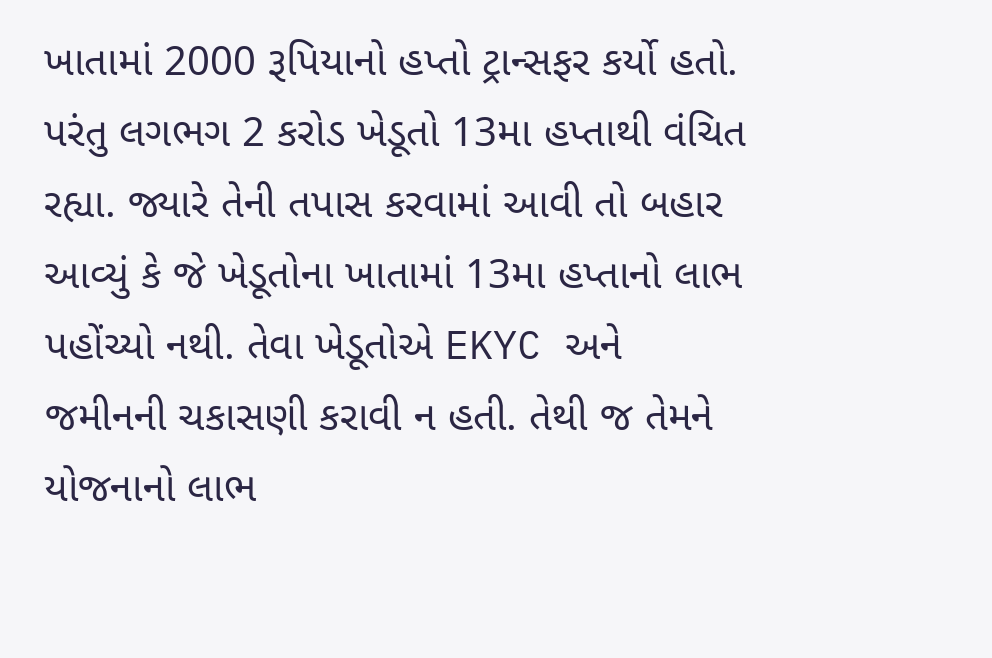ખાતામાં 2000 રૂપિયાનો હપ્તો ટ્રાન્સફર કર્યો હતો. પરંતુ લગભગ 2 કરોડ ખેડૂતો 13મા હપ્તાથી વંચિત રહ્યા. જ્યારે તેની તપાસ કરવામાં આવી તો બહાર આવ્યું કે જે ખેડૂતોના ખાતામાં 13મા હપ્તાનો લાભ પહોંચ્યો નથી. તેવા ખેડૂતોએ EKYC અને જમીનની ચકાસણી કરાવી ન હતી. તેથી જ તેમને યોજનાનો લાભ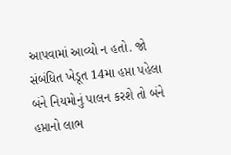આપવામાં આવ્યો ન હતો. જો સંબંધિત ખેડૂત 14મા હપ્તા પહેલા બંને નિયમોનું પાલન કરશે તો બંને હપ્તાનો લાભ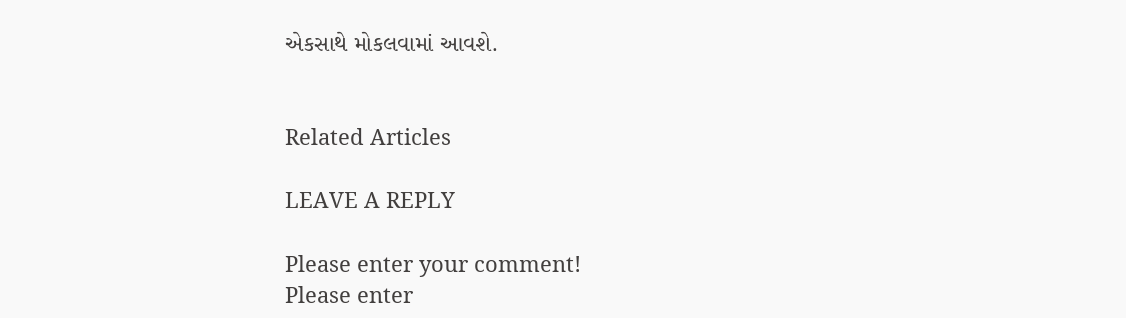એકસાથે મોકલવામાં આવશે.


Related Articles

LEAVE A REPLY

Please enter your comment!
Please enter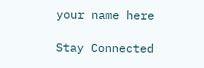your name here

Stay Connected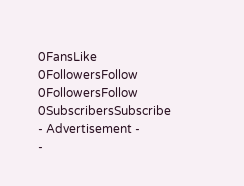0FansLike
0FollowersFollow
0FollowersFollow
0SubscribersSubscribe
- Advertisement -
-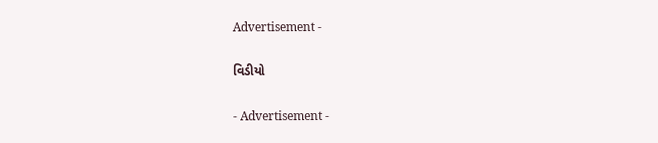Advertisement -

વિડીયો

- Advertisement -